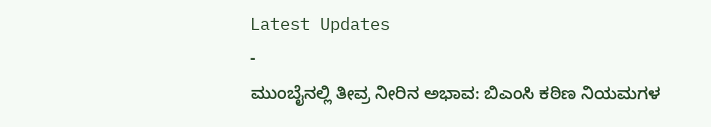Latest Updates
-
ಮುಂಬೈನಲ್ಲಿ ತೀವ್ರ ನೀರಿನ ಅಭಾವ: ಬಿಎಂಸಿ ಕಠಿಣ ನಿಯಮಗಳ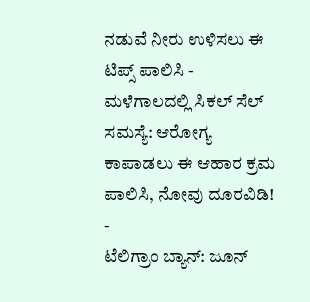ನಡುವೆ ನೀರು ಉಳಿಸಲು ಈ ಟಿಪ್ಸ್ ಪಾಲಿಸಿ -
ಮಳೆಗಾಲದಲ್ಲಿ ಸಿಕಲ್ ಸೆಲ್ ಸಮಸ್ಯೆ: ಆರೋಗ್ಯ ಕಾಪಾಡಲು ಈ ಆಹಾರ ಕ್ರಮ ಪಾಲಿಸಿ, ನೋವು ದೂರವಿಡಿ! -
ಟೆಲಿಗ್ರಾಂ ಬ್ಯಾನ್: ಜೂನ್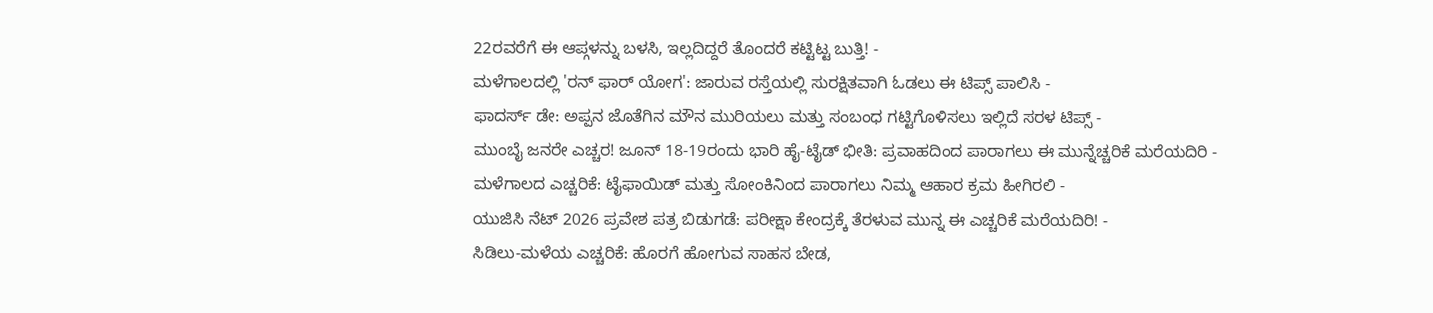22ರವರೆಗೆ ಈ ಆಪ್ಗಳನ್ನು ಬಳಸಿ, ಇಲ್ಲದಿದ್ದರೆ ತೊಂದರೆ ಕಟ್ಟಿಟ್ಟ ಬುತ್ತಿ! -
ಮಳೆಗಾಲದಲ್ಲಿ 'ರನ್ ಫಾರ್ ಯೋಗ': ಜಾರುವ ರಸ್ತೆಯಲ್ಲಿ ಸುರಕ್ಷಿತವಾಗಿ ಓಡಲು ಈ ಟಿಪ್ಸ್ ಪಾಲಿಸಿ -
ಫಾದರ್ಸ್ ಡೇ: ಅಪ್ಪನ ಜೊತೆಗಿನ ಮೌನ ಮುರಿಯಲು ಮತ್ತು ಸಂಬಂಧ ಗಟ್ಟಿಗೊಳಿಸಲು ಇಲ್ಲಿದೆ ಸರಳ ಟಿಪ್ಸ್ -
ಮುಂಬೈ ಜನರೇ ಎಚ್ಚರ! ಜೂನ್ 18-19ರಂದು ಭಾರಿ ಹೈ-ಟೈಡ್ ಭೀತಿ: ಪ್ರವಾಹದಿಂದ ಪಾರಾಗಲು ಈ ಮುನ್ನೆಚ್ಚರಿಕೆ ಮರೆಯದಿರಿ -
ಮಳೆಗಾಲದ ಎಚ್ಚರಿಕೆ: ಟೈಫಾಯಿಡ್ ಮತ್ತು ಸೋಂಕಿನಿಂದ ಪಾರಾಗಲು ನಿಮ್ಮ ಆಹಾರ ಕ್ರಮ ಹೀಗಿರಲಿ -
ಯುಜಿಸಿ ನೆಟ್ 2026 ಪ್ರವೇಶ ಪತ್ರ ಬಿಡುಗಡೆ: ಪರೀಕ್ಷಾ ಕೇಂದ್ರಕ್ಕೆ ತೆರಳುವ ಮುನ್ನ ಈ ಎಚ್ಚರಿಕೆ ಮರೆಯದಿರಿ! -
ಸಿಡಿಲು-ಮಳೆಯ ಎಚ್ಚರಿಕೆ: ಹೊರಗೆ ಹೋಗುವ ಸಾಹಸ ಬೇಡ,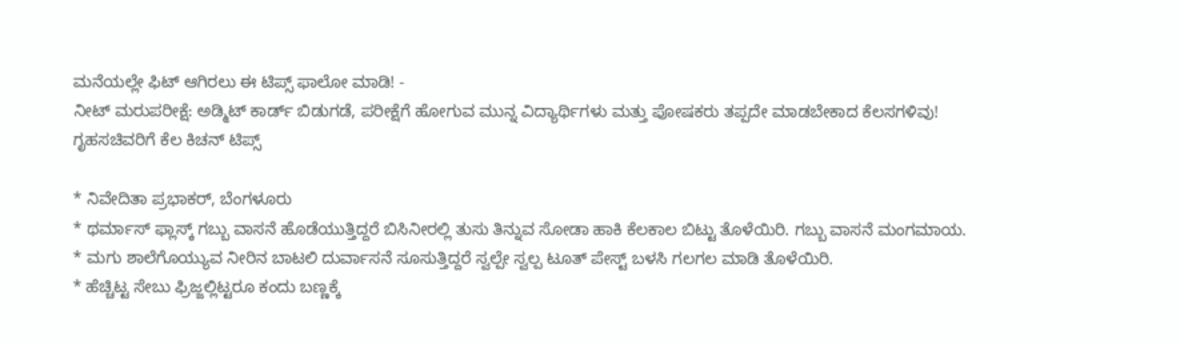ಮನೆಯಲ್ಲೇ ಫಿಟ್ ಆಗಿರಲು ಈ ಟಿಪ್ಸ್ ಫಾಲೋ ಮಾಡಿ! -
ನೀಟ್ ಮರುಪರೀಕ್ಷೆ: ಅಡ್ಮಿಟ್ ಕಾರ್ಡ್ ಬಿಡುಗಡೆ, ಪರೀಕ್ಷೆಗೆ ಹೋಗುವ ಮುನ್ನ ವಿದ್ಯಾರ್ಥಿಗಳು ಮತ್ತು ಪೋಷಕರು ತಪ್ಪದೇ ಮಾಡಬೇಕಾದ ಕೆಲಸಗಳಿವು!
ಗೃಹಸಚಿವರಿಗೆ ಕೆಲ ಕಿಚನ್ ಟಿಪ್ಸ್

* ನಿವೇದಿತಾ ಪ್ರಭಾಕರ್, ಬೆಂಗಳೂರು
* ಥರ್ಮಾಸ್ ಫ್ಲಾಸ್ಕ್ ಗಬ್ಬು ವಾಸನೆ ಹೊಡೆಯುತ್ತಿದ್ದರೆ ಬಿಸಿನೀರಲ್ಲಿ ತುಸು ತಿನ್ನುವ ಸೋಡಾ ಹಾಕಿ ಕೆಲಕಾಲ ಬಿಟ್ಟು ತೊಳೆಯಿರಿ. ಗಬ್ಬು ವಾಸನೆ ಮಂಗಮಾಯ.
* ಮಗು ಶಾಲೆಗೊಯ್ಯುವ ನೀರಿನ ಬಾಟಲಿ ದುರ್ವಾಸನೆ ಸೂಸುತ್ತಿದ್ದರೆ ಸ್ವಲ್ಪೇ ಸ್ವಲ್ಪ ಟೂತ್ ಪೇಸ್ಟ್ ಬಳಸಿ ಗಲಗಲ ಮಾಡಿ ತೊಳೆಯಿರಿ.
* ಹೆಚ್ಚಿಟ್ಟ ಸೇಬು ಫ್ರಿಜ್ಜಲ್ಲಿಟ್ಟರೂ ಕಂದು ಬಣ್ಣಕ್ಕೆ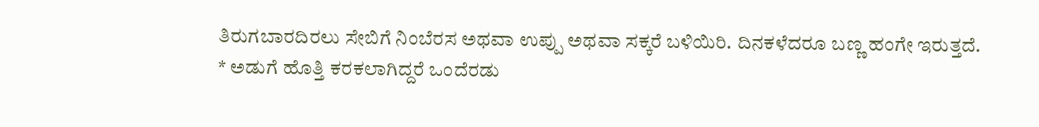ತಿರುಗಬಾರದಿರಲು ಸೇಬಿಗೆ ನಿಂಬೆರಸ ಅಥವಾ ಉಪ್ಪು ಅಥವಾ ಸಕ್ಕರೆ ಬಳಿಯಿರಿ. ದಿನಕಳೆದರೂ ಬಣ್ಣ ಹಂಗೇ ಇರುತ್ತದೆ.
* ಅಡುಗೆ ಹೊತ್ತಿ ಕರಕಲಾಗಿದ್ದರೆ ಒಂದೆರಡು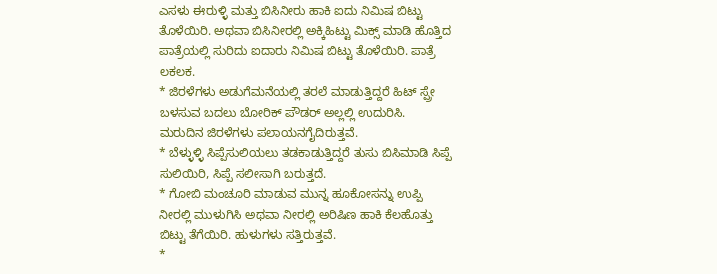ಎಸಳು ಈರುಳ್ಳಿ ಮತ್ತು ಬಿಸಿನೀರು ಹಾಕಿ ಐದು ನಿಮಿಷ ಬಿಟ್ಟು ತೊಳೆಯಿರಿ. ಅಥವಾ ಬಿಸಿನೀರಲ್ಲಿ ಅಕ್ಕಿಹಿಟ್ಟು ಮಿಕ್ಸ್ ಮಾಡಿ ಹೊತ್ತಿದ ಪಾತ್ರೆಯಲ್ಲಿ ಸುರಿದು ಐದಾರು ನಿಮಿಷ ಬಿಟ್ಟು ತೊಳೆಯಿರಿ. ಪಾತ್ರೆ ಲಕಲಕ.
* ಜಿರಳೆಗಳು ಅಡುಗೆಮನೆಯಲ್ಲಿ ತರಲೆ ಮಾಡುತ್ತಿದ್ದರೆ ಹಿಟ್ ಸ್ಪ್ರೇ ಬಳಸುವ ಬದಲು ಬೋರಿಕ್ ಪೌಡರ್ ಅಲ್ಲಲ್ಲಿ ಉದುರಿಸಿ. ಮರುದಿನ ಜಿರಳೆಗಳು ಪಲಾಯನಗೈದಿರುತ್ತವೆ.
* ಬೆಳ್ಳುಳ್ಳಿ ಸಿಪ್ಪೆಸುಲಿಯಲು ತಡಕಾಡುತ್ತಿದ್ದರೆ ತುಸು ಬಿಸಿಮಾಡಿ ಸಿಪ್ಪೆ ಸುಲಿಯಿರಿ, ಸಿಪ್ಪೆ ಸಲೀಸಾಗಿ ಬರುತ್ತದೆ.
* ಗೋಬಿ ಮಂಚೂರಿ ಮಾಡುವ ಮುನ್ನ ಹೂಕೋಸನ್ನು ಉಪ್ಪಿ ನೀರಲ್ಲಿ ಮುಳುಗಿಸಿ ಅಥವಾ ನೀರಲ್ಲಿ ಅರಿಷಿಣ ಹಾಕಿ ಕೆಲಹೊತ್ತು ಬಿಟ್ಟು ತೆಗೆಯಿರಿ. ಹುಳುಗಳು ಸತ್ತಿರುತ್ತವೆ.
*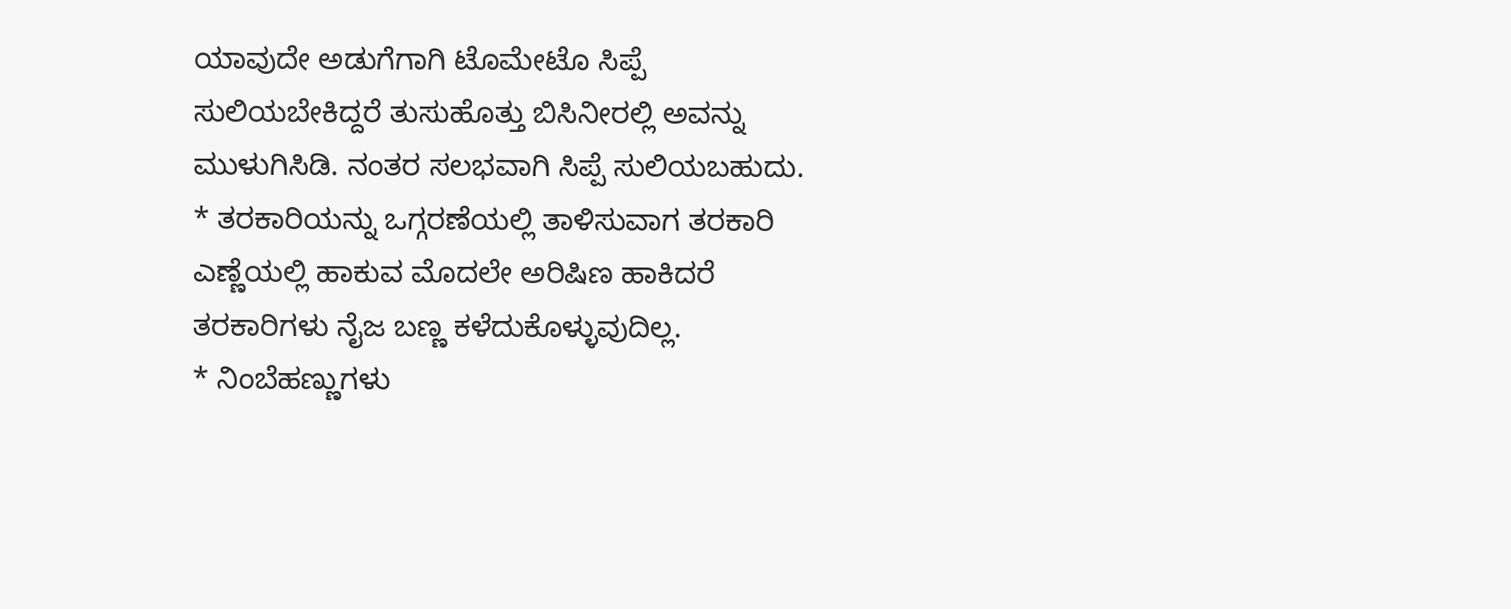ಯಾವುದೇ ಅಡುಗೆಗಾಗಿ ಟೊಮೇಟೊ ಸಿಪ್ಪೆ ಸುಲಿಯಬೇಕಿದ್ದರೆ ತುಸುಹೊತ್ತು ಬಿಸಿನೀರಲ್ಲಿ ಅವನ್ನು ಮುಳುಗಿಸಿಡಿ. ನಂತರ ಸಲಭವಾಗಿ ಸಿಪ್ಪೆ ಸುಲಿಯಬಹುದು.
* ತರಕಾರಿಯನ್ನು ಒಗ್ಗರಣೆಯಲ್ಲಿ ತಾಳಿಸುವಾಗ ತರಕಾರಿ ಎಣ್ಣೆಯಲ್ಲಿ ಹಾಕುವ ಮೊದಲೇ ಅರಿಷಿಣ ಹಾಕಿದರೆ ತರಕಾರಿಗಳು ನೈಜ ಬಣ್ಣ ಕಳೆದುಕೊಳ್ಳುವುದಿಲ್ಲ.
* ನಿಂಬೆಹಣ್ಣುಗಳು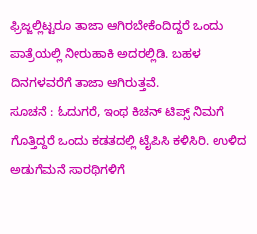ಫ್ರಿಜ್ಜಲ್ಲಿಟ್ಟರೂ ತಾಜಾ ಆಗಿರಬೇಕೆಂದಿದ್ದರೆ ಒಂದು ಪಾತ್ರೆಯಲ್ಲಿ ನೀರುಹಾಕಿ ಅದರಲ್ಲಿಡಿ. ಬಹಳ ದಿನಗಳವರೆಗೆ ತಾಜಾ ಆಗಿರುತ್ತವೆ.
ಸೂಚನೆ : ಓದುಗರೆ, ಇಂಥ ಕಿಚನ್ ಟಿಪ್ಸ್ ನಿಮಗೆ ಗೊತ್ತಿದ್ದರೆ ಒಂದು ಕಡತದಲ್ಲಿ ಟೈಪಿಸಿ ಕಳಿಸಿರಿ. ಉಳಿದ ಅಡುಗೆಮನೆ ಸಾರಥಿಗಳಿಗೆ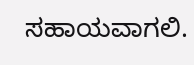ಸಹಾಯವಾಗಲಿ.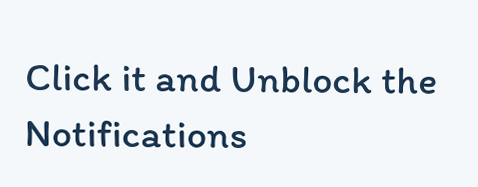Click it and Unblock the Notifications